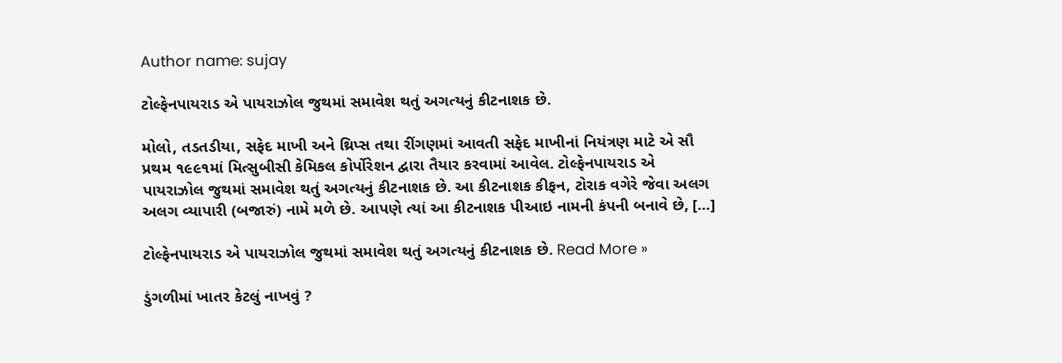Author name: sujay

ટોલ્ફેનપાયરાડ એ પાયરાઝોલ જુથમાં સમાવેશ થતું અગત્યનું કીટનાશક છે.

મોલો, તડતડીયા, સફેદ માખી અને થ્રિપ્સ તથા રીંગણમાં આવતી સફેદ માખીનાં નિયંત્રણ માટે એ સૌ પ્રથમ ૧૯૯૧માં મિત્સુબીસી કેમિકલ કોર્પોરેશન દ્વારા તૈયાર કરવામાં આવેલ. ટોલ્ફેનપાયરાડ એ પાયરાઝોલ જુથમાં સમાવેશ થતું અગત્યનું કીટનાશક છે. આ કીટનાશક કીફન, ટોરાક વગેરે જેવા અલગ અલગ વ્યાપારી (બજારું) નામે મળે છે. આપણે ત્યાં આ કીટનાશક પીઆઇ નામની કંપની બનાવે છે, […]

ટોલ્ફેનપાયરાડ એ પાયરાઝોલ જુથમાં સમાવેશ થતું અગત્યનું કીટનાશક છે. Read More »

ડુંગળીમાં ખાતર કેટલું નાખવું ?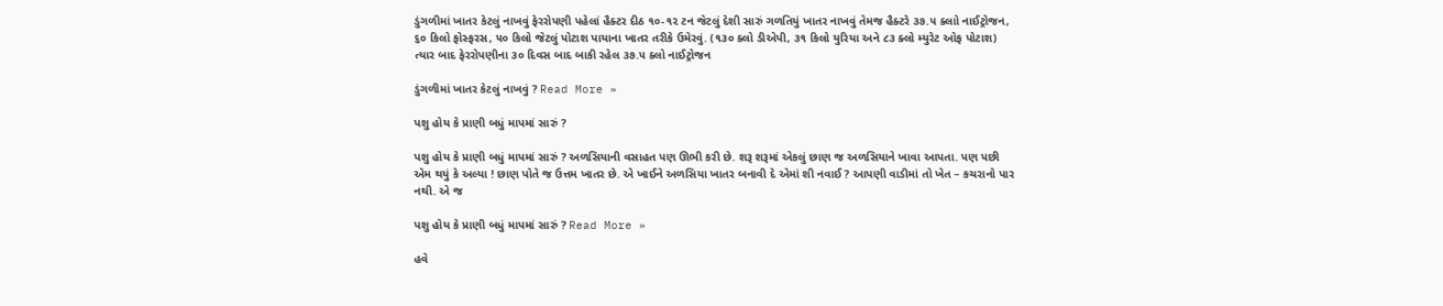ડુંગળીમાં ખાતર કેટલું નાખવું ફેરરોપણી પહેલાં હૈક્ટર દીઠ ૧૦-૧૨ ટન જેટલું દેશી સારું ગળતિયું ખાતર નાખવું તેમજ હૈક્ટરે ૩૭.૫ ક્લાો નાઈટ્રોજન, ૬૦ કિલો ફોસ્ફરસ, ૫૦ કિલો જેટલું પોટાશ પાયાના ખાતર તરીકે ઉમેરવું. (૧૩૦ ક્લો ડીએપી, ૩૧ કિલો યુરિયા અને ૮૩ ક્લો મ્યુરેટ ઓફ પોટાશ) ત્યાર બાદ ફેરરોપણીના ૩૦ દિવસ બાદ બાકી રહેલ ૩૭.૫ ક્લો નાઈટ્રોજન

ડુંગળીમાં ખાતર કેટલું નાખવું ? Read More »

પશુ હોય કે પ્રાણી બધું માપમાં સારું ?

પશુ હોય કે પ્રાણી બધું માપમાં સારું ? અળસિયાની વસાહત પણ ઊભી કરી છે. શરૂ શરૂમાં એકલું છાણ જ અળસિયાને ખાવા આપતા. પણ પછી એમ થયું કે અલ્યા ! છાણ પોતે જ ઉત્તમ ખાતર છે. એ ખાઈને અળસિયા ખાતર બનાવી દે એમાં શી નવાઈ ? આપણી વાડીમાં તો ખેત – કચરાનો પાર નથી. એ જ

પશુ હોય કે પ્રાણી બધું માપમાં સારું ? Read More »

હવે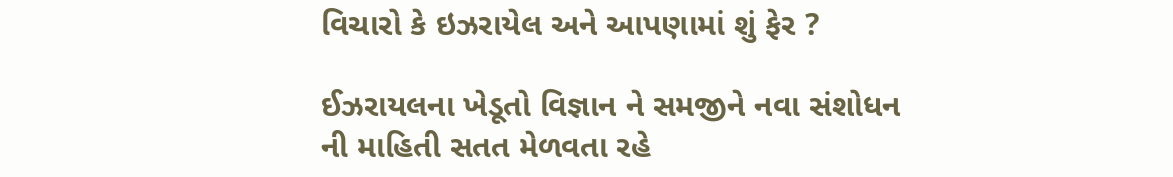વિચારો કે ઇઝરાયેલ અને આપણામાં શું ફેર ?

ઈઝરાયલના ખેડૂતો વિજ્ઞાન ને સમજીને નવા સંશોધન ની માહિતી સતત મેળવતા રહે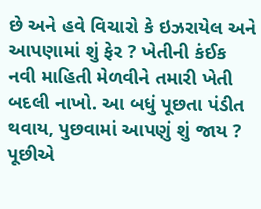છે અને હવે વિચારો કે ઇઝરાયેલ અને આપણામાં શું ફેર ? ખેતીની કંઈક નવી માહિતી મેળવીને તમારી ખેતી બદલી નાખો. આ બધું પૂછતા પંડીત થવાય, પુછવામાં આપણું શું જાય ? પૂછીએ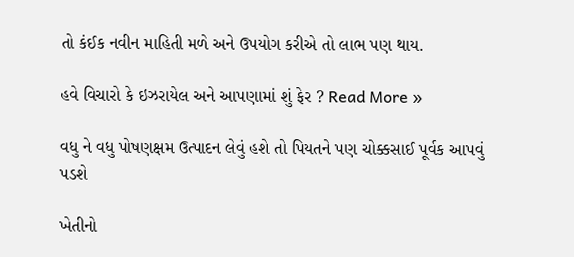તો કંઈક નવીન માહિતી મળે અને ઉપયોગ કરીએ તો લાભ પણ થાય.

હવે વિચારો કે ઇઝરાયેલ અને આપણામાં શું ફેર ? Read More »

વધુ ને વધુ પોષણક્ષમ ઉત્પાદન લેવું હશે તો પિયતને પણ ચોક્કસાઈ પૂર્વક આપવું પડશે

ખેતીનો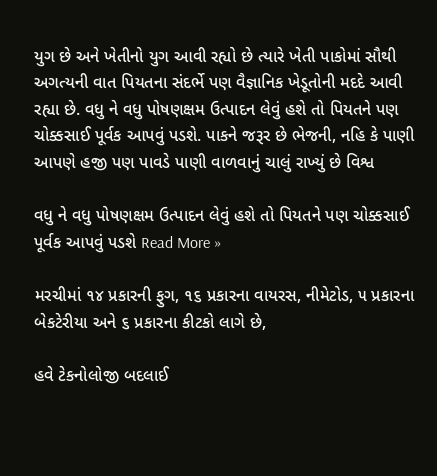યુગ છે અને ખેતીનો યુગ આવી રહ્યો છે ત્યારે ખેતી પાકોમાં સૌથી અગત્યની વાત પિયતના સંદર્ભે પણ વૈજ્ઞાનિક ખેડૂતોની મદદે આવી રહ્યા છે. વધુ ને વધુ પોષણક્ષમ ઉત્પાદન લેવું હશે તો પિયતને પણ ચોક્કસાઈ પૂર્વક આપવું પડશે. પાકને જરૂર છે ભેજની, નહિ કે પાણી આપણે હજી પણ પાવડે પાણી વાળવાનું ચાલું રાખ્યું છે વિશ્વ

વધુ ને વધુ પોષણક્ષમ ઉત્પાદન લેવું હશે તો પિયતને પણ ચોક્કસાઈ પૂર્વક આપવું પડશે Read More »

મરચીમાં ૧૪ પ્રકારની ફુગ, ૧૬ પ્રકારના વાયરસ, નીમેટોડ, ૫ પ્રકારના બેકટેરીયા અને ૬ પ્રકારના કીટકો લાગે છે,

હવે ટેકનોલોજી બદલાઈ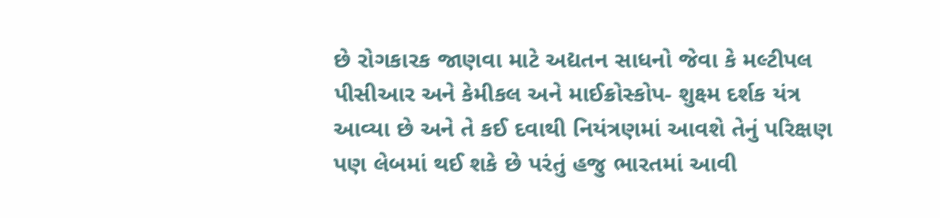છે રોગકારક જાણવા માટે અદ્યતન સાધનો જેવા કે મલ્ટીપલ પીસીઆર અને કેમીકલ અને માઈક્રોસ્કોપ- શુક્ષ્મ દર્શક યંત્ર આવ્યા છે અને તે કઈ દવાથી નિયંત્રણમાં આવશે તેનું પરિક્ષણ પણ લેબમાં થઈ શકે છે પરંતું હજુ ભારતમાં આવી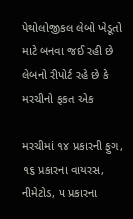પેથોલોજીકલ લેબો ખેડૂતો માટે બનવા જઈ રહી છે લેબનો રીપોર્ટ રહે છે કે મરચીનો ફકત એક

મરચીમાં ૧૪ પ્રકારની ફુગ, ૧૬ પ્રકારના વાયરસ, નીમેટોડ, ૫ પ્રકારના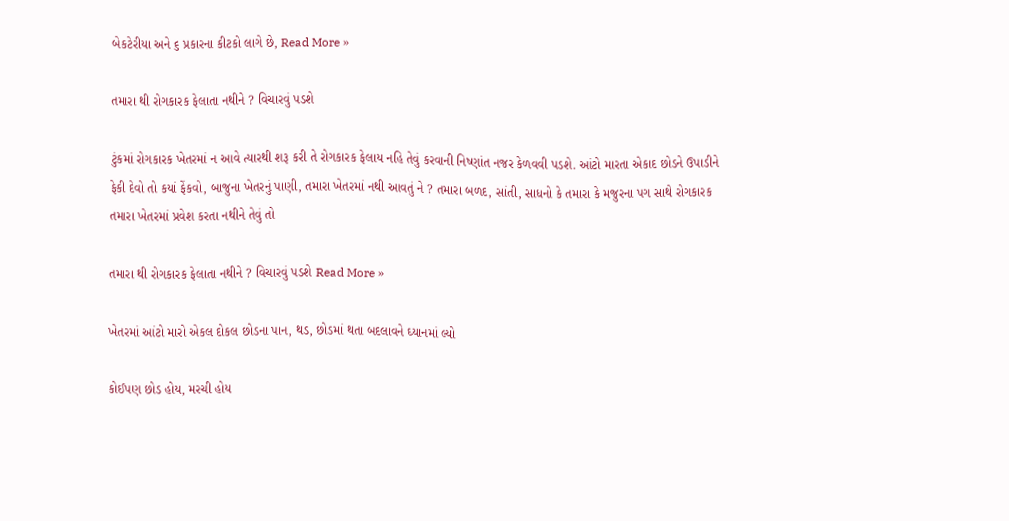બેકટેરીયા અને ૬ પ્રકારના કીટકો લાગે છે, Read More »

તમારા થી રોગકારક ફેલાતા નથીને ? વિચારવું પડશે

ટુંકમાં રોગકારક ખેતરમાં ન આવે ત્યારથી શરૂ કરી તે રોગકારક ફેલાય નહિ તેવું કરવાની નિષ્ણાંત નજર કેળવવી પડશે. આંટો મારતા એકાદ છોડને ઉપાડીને ફેકી દેવો તો કયાં ફેંકવો, બાજુના ખેતરનું પાણી, તમારા ખેતરમાં નથી આવતું ને ? તમારા બળદ, સાંતી, સાધનો કે તમારા કે મજુરના પગ સાથે રોગકારક તમારા ખેતરમાં પ્રવેશ કરતા નથીને તેવું તો

તમારા થી રોગકારક ફેલાતા નથીને ? વિચારવું પડશે Read More »

ખેતરમાં આંટો મારો એકલ દોકલ છોડના પાન, થડ, છોડમાં થતા બદલાવને ઘ્યાનમાં લ્યો

કોઈપણ છોડ હોય, મરચી હોય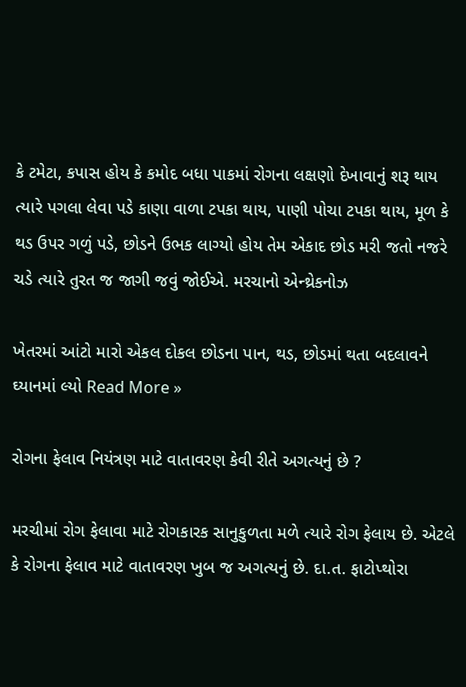કે ટમેટા, કપાસ હોય કે કમોદ બધા પાકમાં રોગના લક્ષણો દેખાવાનું શરૂ થાય ત્યારે પગલા લેવા પડે કાણા વાળા ટપકા થાય, પાણી પોચા ટપકા થાય, મૂળ કે થડ ઉપર ગળું પડે, છોડને ઉભક લાગ્યો હોય તેમ એકાદ છોડ મરી જતો નજરે ચડે ત્યારે તુરત જ જાગી જવું જોઈએ. મરચાનો એન્થ્રેકનોઝ

ખેતરમાં આંટો મારો એકલ દોકલ છોડના પાન, થડ, છોડમાં થતા બદલાવને ઘ્યાનમાં લ્યો Read More »

રોગના ફેલાવ નિયંત્રણ માટે વાતાવરણ કેવી રીતે અગત્યનું છે ?

મરચીમાં રોગ ફેલાવા માટે રોગકારક સાનુકુળતા મળે ત્યારે રોગ ફેલાય છે. એટલે કે રોગના ફેલાવ માટે વાતાવરણ ખુબ જ અગત્યનું છે. દા.ત. ફાટોપ્થોરા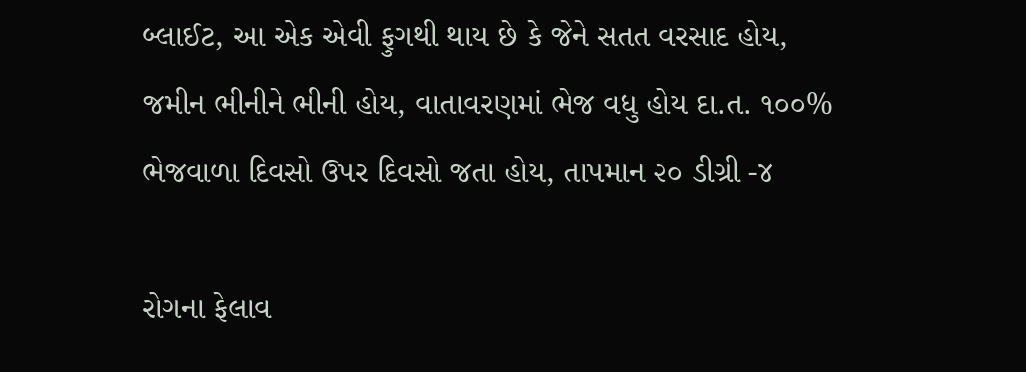બ્લાઈટ, આ એક એવી ફુગથી થાય છે કે જેને સતત વરસાદ હોય, જમીન ભીનીને ભીની હોય, વાતાવરણમાં ભેજ વધુ હોય દા.ત. ૧૦૦% ભેજવાળા દિવસો ઉપર દિવસો જતા હોય, તાપમાન ૨૦ ડીગ્રી -૪

રોગના ફેલાવ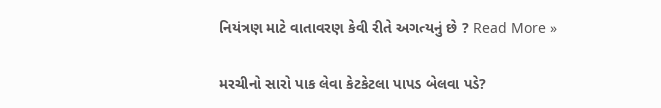નિયંત્રણ માટે વાતાવરણ કેવી રીતે અગત્યનું છે ? Read More »

મરચીનો સારો પાક લેવા કેટકેટલા પાપડ બેલવા પડે?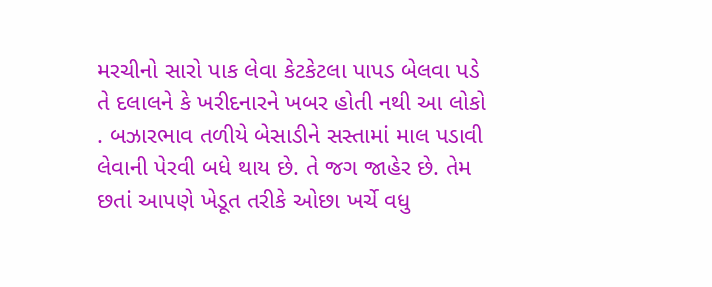મરચીનો સારો પાક લેવા કેટકેટલા પાપડ બેલવા પડે તે દલાલને કે ખરીદનારને ખબર હોતી નથી આ લોકો . બઝારભાવ તળીયે બેસાડીને સસ્તામાં માલ પડાવી લેવાની પેરવી બધે થાય છે. તે જગ જાહેર છે. તેમ છતાં આપણે ખેડૂત તરીકે ઓછા ખર્ચે વધુ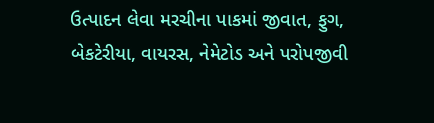ઉત્પાદન લેવા મરચીના પાકમાં જીવાત, ફુગ, બેકટેરીયા, વાયરસ, નેમેટોડ અને પરોપજીવી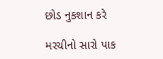છોડ નુકશાન કરે

મરચીનો સારો પાક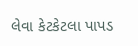લેવા કેટકેટલા પાપડ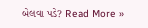બેલવા પડે? Read More »